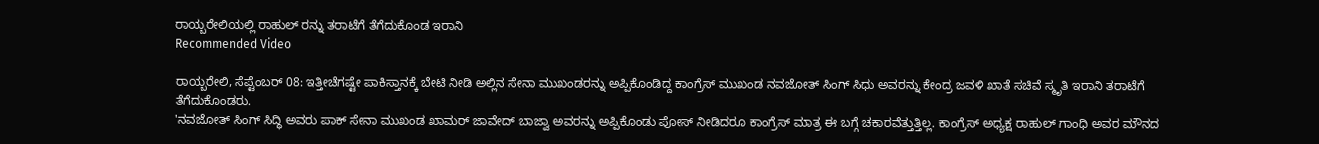ರಾಯ್ಬರೇಲಿಯಲ್ಲಿ ರಾಹುಲ್ ರನ್ನು ತರಾಟೆಗೆ ತೆಗೆದುಕೊಂಡ ಇರಾನಿ
Recommended Video

ರಾಯ್ಬರೇಲಿ, ಸೆಪ್ಟೆಂಬರ್ 08: ಇತ್ತೀಚೆಗಷ್ಟೇ ಪಾಕಿಸ್ತಾನಕ್ಕೆ ಬೇಟಿ ನೀಡಿ ಅಲ್ಲಿನ ಸೇನಾ ಮುಖಂಡರನ್ನು ಅಪ್ಪಿಕೊಂಡಿದ್ದ ಕಾಂಗ್ರೆಸ್ ಮುಖಂಡ ನವಜೋತ್ ಸಿಂಗ್ ಸಿಧು ಅವರನ್ನು ಕೇಂದ್ರ ಜವಳಿ ಖಾತೆ ಸಚಿವೆ ಸ್ಮೃತಿ ಇರಾನಿ ತರಾಟೆಗೆ ತೆಗೆದುಕೊಂಡರು.
'ನವಜೋತ್ ಸಿಂಗ್ ಸಿದ್ಧಿ ಅವರು ಪಾಕ್ ಸೇನಾ ಮುಖಂಡ ಖಾಮರ್ ಜಾವೇದ್ ಬಾಜ್ವಾ ಅವರನ್ನು ಅಪ್ಪಿಕೊಂಡು ಪೋಸ್ ನೀಡಿದರೂ ಕಾಂಗ್ರೆಸ್ ಮಾತ್ರ ಈ ಬಗ್ಗೆ ಚಕಾರವೆತ್ತುತ್ತಿಲ್ಲ. ಕಾಂಗ್ರೆಸ್ ಅಧ್ಯಕ್ಷ ರಾಹುಲ್ ಗಾಂಧಿ ಅವರ ಮೌನದ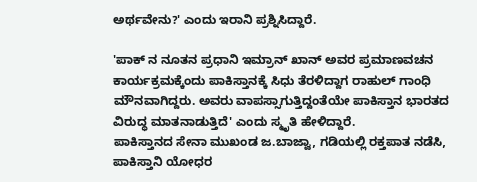ಅರ್ಥವೇನು?' ಎಂದು ಇರಾನಿ ಪ್ರಶ್ನಿಸಿದ್ದಾರೆ.

'ಪಾಕ್ ನ ನೂತನ ಪ್ರಧಾನಿ ಇಮ್ರಾನ್ ಖಾನ್ ಅವರ ಪ್ರಮಾಣವಚನ ಕಾರ್ಯಕ್ರಮಕ್ಕೆಂದು ಪಾಕಿಸ್ತಾನಕ್ಕೆ ಸಿಧು ತೆರಳಿದ್ದಾಗ ರಾಹುಲ್ ಗಾಂಧಿ ಮೌನವಾಗಿದ್ದರು. ಅವರು ವಾಪಸ್ಸಾಗುತ್ತಿದ್ದಂತೆಯೇ ಪಾಕಿಸ್ತಾನ ಭಾರತದ ವಿರುದ್ಧ ಮಾತನಾಡುತ್ತಿದೆ' ಎಂದು ಸ್ಮೃತಿ ಹೇಳಿದ್ದಾರೆ.
ಪಾಕಿಸ್ತಾನದ ಸೇನಾ ಮುಖಂಡ ಜ.ಬಾಜ್ವಾ, ಗಡಿಯಲ್ಲಿ ರಕ್ತಪಾತ ನಡೆಸಿ, ಪಾಕಿಸ್ತಾನಿ ಯೋಧರ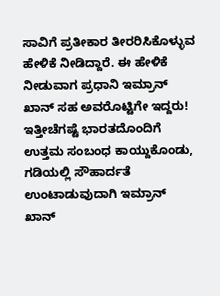ಸಾವಿಗೆ ಪ್ರತೀಕಾರ ತೀರರಿಸಿಕೊಳ್ಳುವ ಹೇಳಿಕೆ ನೀಡಿದ್ದಾರೆ. ಈ ಹೇಳಿಕೆ ನೀಡುವಾಗ ಪ್ರಧಾನಿ ಇಮ್ರಾನ್ ಖಾನ್ ಸಹ ಅವರೊಟ್ಟಿಗೇ ಇದ್ದರು! ಇತ್ತೀಚೆಗಷ್ಟೆ ಭಾರತದೊಂದಿಗೆ ಉತ್ತಮ ಸಂಬಂಧ ಕಾಯ್ದುಕೊಂಡು, ಗಡಿಯಲ್ಲಿ ಸೌಹಾರ್ದತೆ ಉಂಟಾಡುವುದಾಗಿ ಇಮ್ರಾನ್ ಖಾನ್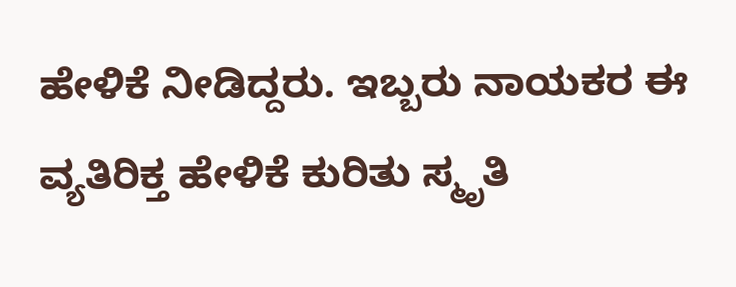ಹೇಳಿಕೆ ನೀಡಿದ್ದರು. ಇಬ್ಬರು ನಾಯಕರ ಈ ವ್ಯತಿರಿಕ್ತ ಹೇಳಿಕೆ ಕುರಿತು ಸ್ಮೃತಿ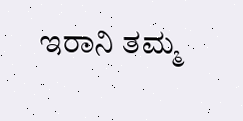ಇರಾನಿ ತಮ್ಮ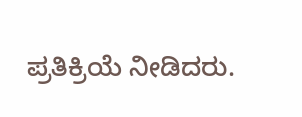ಪ್ರತಿಕ್ರಿಯೆ ನೀಡಿದರು.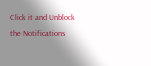Click it and Unblock the Notifications